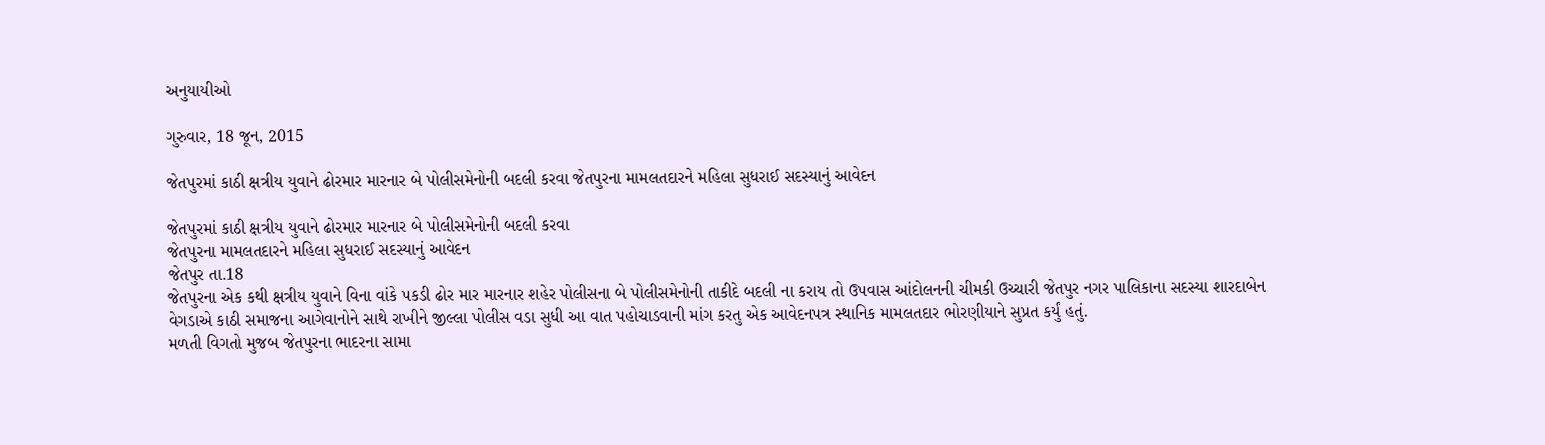અનુયાયીઓ

ગુરુવાર, 18 જૂન, 2015

જેતપુરમાં કાઠી ક્ષત્રીય યુવાને ઢોરમાર મારનાર બે પોલીસમેનોની બદલી કરવા જેતપુરના મામલતદારને મહિલા સુધરાઈ સદસ્યાનું આવેદન

જેતપુરમાં કાઠી ક્ષત્રીય યુવાને ઢોરમાર મારનાર બે પોલીસમેનોની બદલી કરવા
જેતપુરના મામલતદારને મહિલા સુધરાઈ સદસ્યાનું આવેદન
જેતપુર તા.18
જેતપુરના એક કથી ક્ષત્રીય યુવાને વિના વાંકે પકડી ઢોર માર મારનાર શહેર પોલીસના બે પોલીસમેનોની તાકીદે બદલી ના કરાય તો ઉપવાસ આંદોલનની ચીમકી ઉચ્ચારી જેતપુર નગર પાલિકાના સદસ્યા શારદાબેન વેગડાએ કાઠી સમાજના આગેવાનોને સાથે રાખીને જીલ્લા પોલીસ વડા સુધી આ વાત પહોચાડવાની માંગ કરતુ એક આવેદનપત્ર સ્થાનિક મામલતદાર ભોરણીયાને સુપ્રત કર્યું હતું.
મળતી વિગતો મુજબ જેતપુરના ભાદરના સામા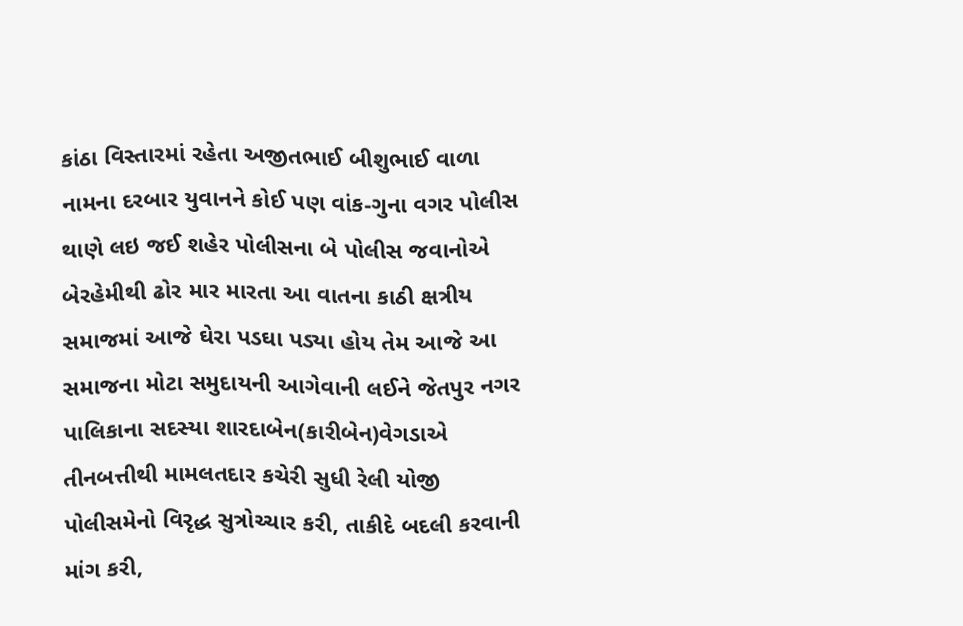કાંઠા વિસ્તારમાં રહેતા અજીતભાઈ બીશુભાઈ વાળા નામના દરબાર યુવાનને કોઈ પણ વાંક-ગુના વગર પોલીસ થાણે લઇ જઈ શહેર પોલીસના બે પોલીસ જવાનોએ બેરહેમીથી ઢોર માર મારતા આ વાતના કાઠી ક્ષત્રીય સમાજમાં આજે ઘેરા પડઘા પડ્યા હોય તેમ આજે આ સમાજના મોટા સમુદાયની આગેવાની લઈને જેતપુર નગર પાલિકાના સદસ્યા શારદાબેન(કારીબેન)વેગડાએ તીનબત્તીથી મામલતદાર કચેરી સુધી રેલી યોજી પોલીસમેનો વિરૃદ્ધ સુત્રોચ્ચાર કરી, તાકીદે બદલી કરવાની માંગ કરી,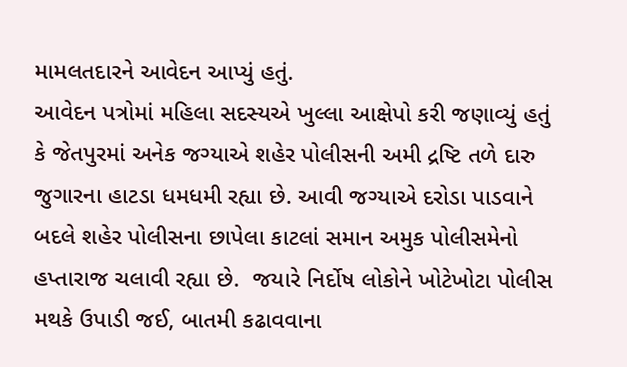મામલતદારને આવેદન આપ્યું હતું.
આવેદન પત્રોમાં મહિલા સદસ્યએ ખુલ્લા આક્ષેપો કરી જણાવ્યું હતું કે જેતપુરમાં અનેક જગ્યાએ શહેર પોલીસની અમી દ્રષ્ટિ તળે દારુ જુગારના હાટડા ધમધમી રહ્યા છે. આવી જગ્યાએ દરોડા પાડવાને બદલે શહેર પોલીસના છાપેલા કાટલાં સમાન અમુક પોલીસમેનો હપ્તારાજ ચલાવી રહ્યા છે.  જયારે નિર્દોષ લોકોને ખોટેખોટા પોલીસ મથકે ઉપાડી જઈ, બાતમી કઢાવવાના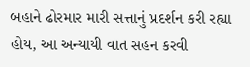બહાને ઢોરમાર મારી સત્તાનું પ્રદર્શન કરી રહ્યા હોય, આ અન્યાયી વાત સહન કરવી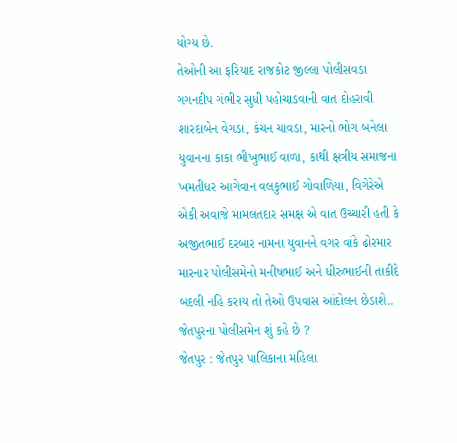યોગ્ય છે.
તેઓની આ ફરિયાદ રાજકોટ જીલ્લા પોલીસવડા ગગનદીપ ગંભીર સુધી પહોચાડવાની વાત દોહરાવી શારદાબેન વેગડા, કંચન ચાવડા, મારનો ભોગ બનેલા યુવાનના કાકા ભીખુભાઈ વાળા, કાથી ક્ષત્રીય સમાજના ખમતીધર આગેવાન વલકુભાઈ ગોવાળિયા, વિગેરેએ એકી અવાજે મામલતદાર સમક્ષ એ વાત ઉચ્ચારી હતી કે અજીતભાઈ દરબાર નામના યુવાનને વગર વાંકે ઢોરમાર મારનાર પોલીસમેનો મનીષભાઈ અને ધીરુભાઈની તાકીદે બદલી નહિ કરાય તો તેઓ ઉપવાસ આંદોલન છેડાશે..
જેતપુરના પોલીસમેન શું કહે છે ?
જેતપુર : જેતપુર પાલિકાના મહિલા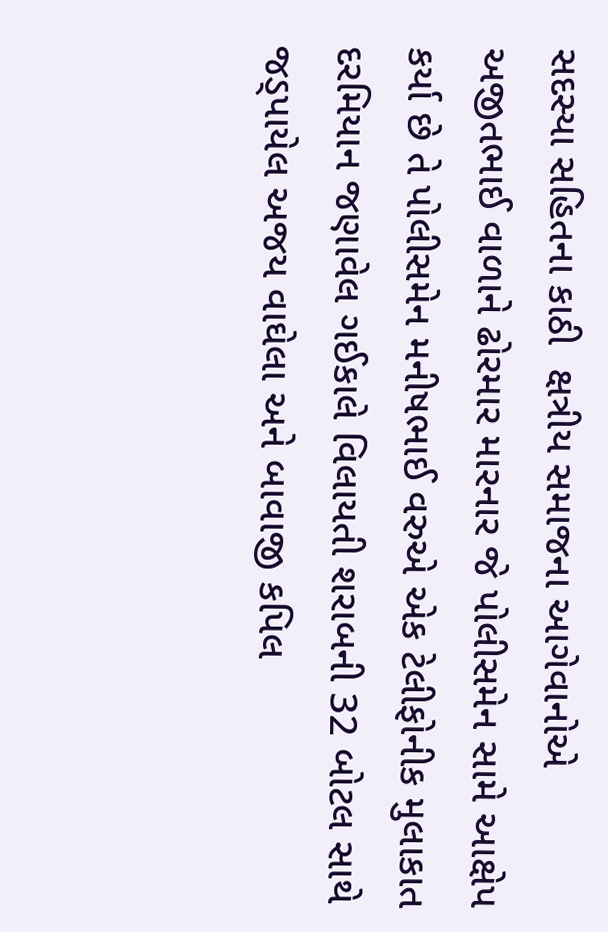સદસ્યા સહિતના કાઠી  ક્ષત્રીય સમાજના આગેવાનોએ અજીતભાઈ વાળાને ઢોરમાર મારનાર જે પોલીસમેન સામે આક્ષેપ કર્યા છે તે પોલીસમેન મનીષભાઈ વરુએ એક ટેલીફોનીક મુલાકાત દરમિયાન જણાવેલ ગઈકાલે વિલાયતી શરાબની 32 બોટલ સાથે જડ્પાયેલ અજય વાઘેલા અને બાવાજી કપિલ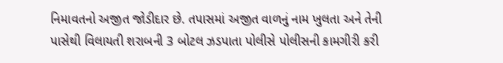નિમાવતનો અજીત જોડીદાર છે. તપાસમાં અજીત વાળનું નામ ખુલતા અને તેની પાસેથી વિલાયતી શરાબની 3 બોટલ ઝડપાતા પોલીસે પોલીસની કામગીરી કરી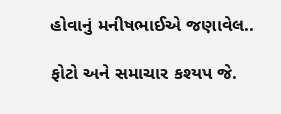હોવાનું મનીષભાઈએ જણાવેલ..

ફોટો અને સમાચાર કશ્યપ જે.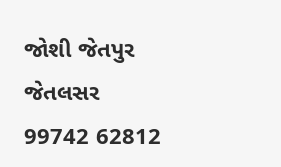જોશી જેતપુર જેતલસર 99742 62812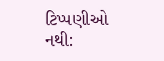ટિપ્પણીઓ નથી: